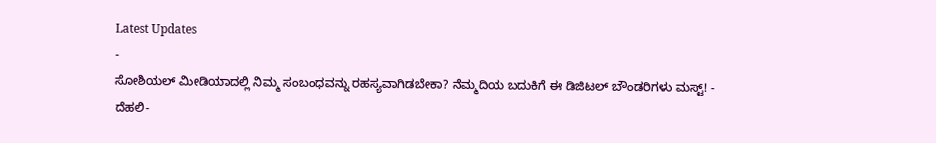Latest Updates
-
ಸೋಶಿಯಲ್ ಮೀಡಿಯಾದಲ್ಲಿ ನಿಮ್ಮ ಸಂಬಂಧವನ್ನು ರಹಸ್ಯವಾಗಿಡಬೇಕಾ? ನೆಮ್ಮದಿಯ ಬದುಕಿಗೆ ಈ ಡಿಜಿಟಲ್ ಬೌಂಡರಿಗಳು ಮಸ್ಟ್! -
ದೆಹಲಿ-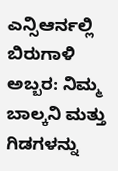ಎನ್ಸಿಆರ್ನಲ್ಲಿ ಬಿರುಗಾಳಿ ಅಬ್ಬರ: ನಿಮ್ಮ ಬಾಲ್ಕನಿ ಮತ್ತು ಗಿಡಗಳನ್ನು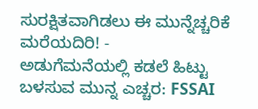ಸುರಕ್ಷಿತವಾಗಿಡಲು ಈ ಮುನ್ನೆಚ್ಚರಿಕೆ ಮರೆಯದಿರಿ! -
ಅಡುಗೆಮನೆಯಲ್ಲಿ ಕಡಲೆ ಹಿಟ್ಟು ಬಳಸುವ ಮುನ್ನ ಎಚ್ಚರ: FSSAI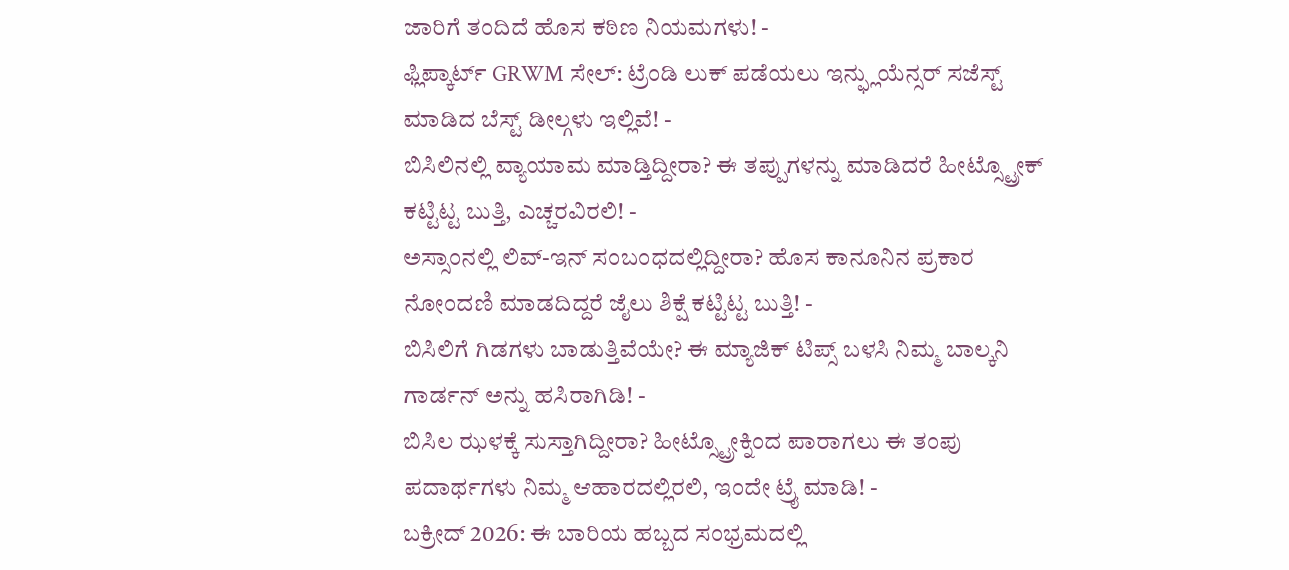ಜಾರಿಗೆ ತಂದಿದೆ ಹೊಸ ಕಠಿಣ ನಿಯಮಗಳು! -
ಫ್ಲಿಪ್ಕಾರ್ಟ್ GRWM ಸೇಲ್: ಟ್ರೆಂಡಿ ಲುಕ್ ಪಡೆಯಲು ಇನ್ಫ್ಲುಯೆನ್ಸರ್ ಸಜೆಸ್ಟ್ ಮಾಡಿದ ಬೆಸ್ಟ್ ಡೀಲ್ಗಳು ಇಲ್ಲಿವೆ! -
ಬಿಸಿಲಿನಲ್ಲಿ ವ್ಯಾಯಾಮ ಮಾಡ್ತಿದ್ದೀರಾ? ಈ ತಪ್ಪುಗಳನ್ನು ಮಾಡಿದರೆ ಹೀಟ್ಸ್ಟ್ರೋಕ್ ಕಟ್ಟಿಟ್ಟ ಬುತ್ತಿ, ಎಚ್ಚರವಿರಲಿ! -
ಅಸ್ಸಾಂನಲ್ಲಿ ಲಿವ್-ಇನ್ ಸಂಬಂಧದಲ್ಲಿದ್ದೀರಾ? ಹೊಸ ಕಾನೂನಿನ ಪ್ರಕಾರ ನೋಂದಣಿ ಮಾಡದಿದ್ದರೆ ಜೈಲು ಶಿಕ್ಷೆ ಕಟ್ಟಿಟ್ಟ ಬುತ್ತಿ! -
ಬಿಸಿಲಿಗೆ ಗಿಡಗಳು ಬಾಡುತ್ತಿವೆಯೇ? ಈ ಮ್ಯಾಜಿಕ್ ಟಿಪ್ಸ್ ಬಳಸಿ ನಿಮ್ಮ ಬಾಲ್ಕನಿ ಗಾರ್ಡನ್ ಅನ್ನು ಹಸಿರಾಗಿಡಿ! -
ಬಿಸಿಲ ಝಳಕ್ಕೆ ಸುಸ್ತಾಗಿದ್ದೀರಾ? ಹೀಟ್ಸ್ಟ್ರೋಕ್ನಿಂದ ಪಾರಾಗಲು ಈ ತಂಪು ಪದಾರ್ಥಗಳು ನಿಮ್ಮ ಆಹಾರದಲ್ಲಿರಲಿ, ಇಂದೇ ಟ್ರೈ ಮಾಡಿ! -
ಬಕ್ರೀದ್ 2026: ಈ ಬಾರಿಯ ಹಬ್ಬದ ಸಂಭ್ರಮದಲ್ಲಿ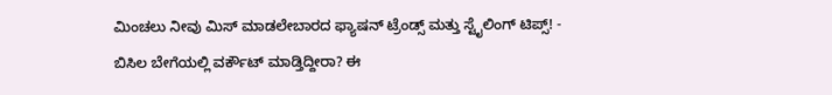ಮಿಂಚಲು ನೀವು ಮಿಸ್ ಮಾಡಲೇಬಾರದ ಫ್ಯಾಷನ್ ಟ್ರೆಂಡ್ಸ್ ಮತ್ತು ಸ್ಟೈಲಿಂಗ್ ಟಿಪ್ಸ್! -
ಬಿಸಿಲ ಬೇಗೆಯಲ್ಲಿ ವರ್ಕೌಟ್ ಮಾಡ್ತಿದ್ದೀರಾ? ಈ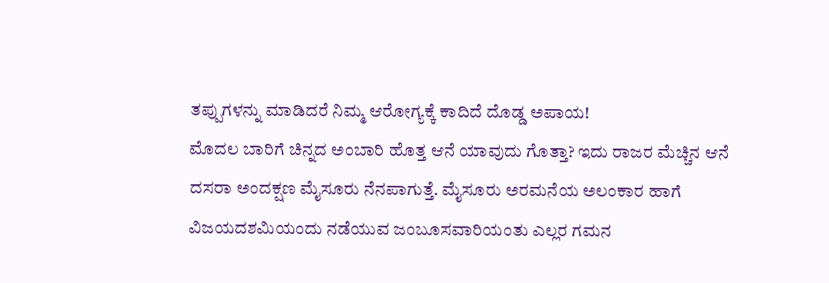ತಪ್ಪುಗಳನ್ನು ಮಾಡಿದರೆ ನಿಮ್ಮ ಆರೋಗ್ಯಕ್ಕೆ ಕಾದಿದೆ ದೊಡ್ಡ ಅಪಾಯ!
ಮೊದಲ ಬಾರಿಗೆ ಚಿನ್ನದ ಅಂಬಾರಿ ಹೊತ್ತ ಆನೆ ಯಾವುದು ಗೊತ್ತಾ? ಇದು ರಾಜರ ಮೆಚ್ಚಿನ ಆನೆ
ದಸರಾ ಅಂದಕ್ಷಣ ಮೈಸೂರು ನೆನಪಾಗುತ್ತೆ. ಮೈಸೂರು ಅರಮನೆಯ ಅಲಂಕಾರ ಹಾಗೆ ವಿಜಯದಶಮಿಯಂದು ನಡೆಯುವ ಜಂಬೂಸವಾರಿಯಂತು ಎಲ್ಲರ ಗಮನ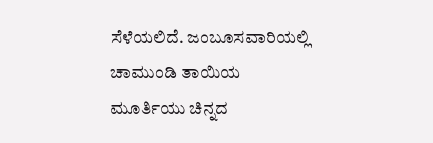ಸೆಳೆಯಲಿದೆ. ಜಂಬೂಸವಾರಿಯಲ್ಲಿ ಚಾಮುಂಡಿ ತಾಯಿಯ ಮೂರ್ತಿಯು ಚಿನ್ನದ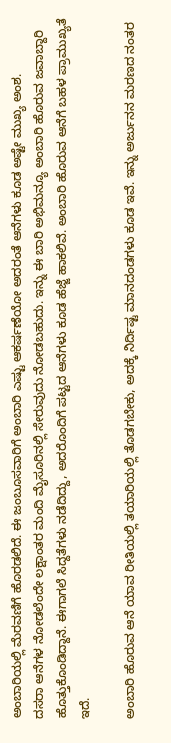ಅಂಬಾರಿಯಲ್ಲಿ ಮೆರವಣಿಗೆ ಹೊರಡಲಿದೆ. ಈ ಜಂಬೂಸವಾರಿಗೆ ಅಂಬಾರಿ ಎಷ್ಟು ಆಕರ್ಷಣೆಯೋ ಅದರಂತೆ ಆನೆಗಳು ಕೂಡ ಅಷ್ಟೇ ಮುಖ್ಯ ಅಂಶ.
ದಸರಾ ಆನೆಗಳ ನೋಡಲೆಂದೇ ಲಕ್ಷಾಂತರ ಮಂದಿ ಮೈಸೂರಿನಲ್ಲಿ ಸೇರುವುದು ನೋಡಬಹುದು. ಇನ್ನು ಈ ಬಾರಿ ಅಭಿಮನ್ಯೂ ಅಂಬಾರಿ ಹೊರುವ ಜವಾಬ್ದಾರಿ ಹೊತ್ತುಕೊಂಡಿದ್ದಾನೆ. ಈಗಾಗಲೆ ಸಿದ್ದತೆಗಳು ನಡೆದಿದ್ದು, ಅದರೊಂದಿಗೆ ಪಟ್ಟದ ಆನೆಗಳು ಕೂಡ ಹೆಜ್ಜೆ ಹಾಕಲಿವೆ. ಅಂಬಾರಿ ಹೊರುವ ಆನೆಗೆ ಬಹಳ ಪ್ರಾಮುಖ್ಯತೆ ಇದೆ.

ಅಂಬಾರಿ ಹೊರುವ ಆನೆ ಯಾವ ರೀತಿಯಲ್ಲಿ ತಯಾರಿಯಲ್ಲಿ ತೊಡಗಬೇಕು, ಅದಕ್ಕೆ ನಿರ್ದಿಷ್ಟ ಮಾನದಂಡಗಳು ಕೂಡ ಇವೆ. ಇನ್ನು ಅರ್ಜುನನ ಮರಣದ ನಂತರ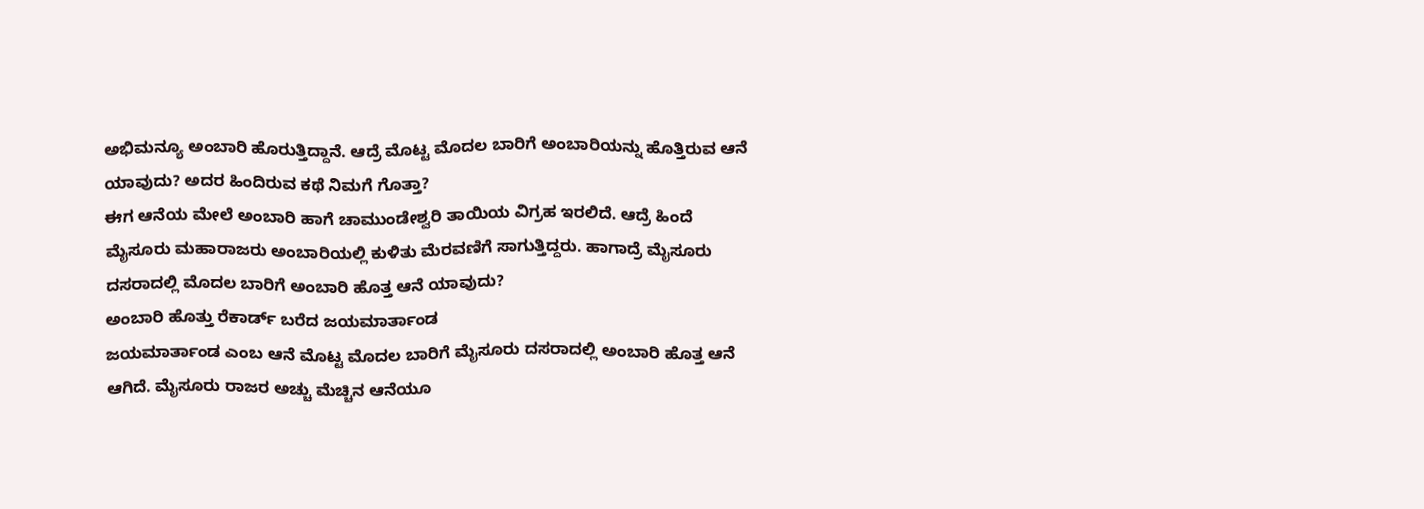ಅಭಿಮನ್ಯೂ ಅಂಬಾರಿ ಹೊರುತ್ತಿದ್ದಾನೆ. ಆದ್ರೆ ಮೊಟ್ಟ ಮೊದಲ ಬಾರಿಗೆ ಅಂಬಾರಿಯನ್ನು ಹೊತ್ತಿರುವ ಆನೆ ಯಾವುದು? ಅದರ ಹಿಂದಿರುವ ಕಥೆ ನಿಮಗೆ ಗೊತ್ತಾ?
ಈಗ ಆನೆಯ ಮೇಲೆ ಅಂಬಾರಿ ಹಾಗೆ ಚಾಮುಂಡೇಶ್ವರಿ ತಾಯಿಯ ವಿಗ್ರಹ ಇರಲಿದೆ. ಆದ್ರೆ ಹಿಂದೆ ಮೈಸೂರು ಮಹಾರಾಜರು ಅಂಬಾರಿಯಲ್ಲಿ ಕುಳಿತು ಮೆರವಣಿಗೆ ಸಾಗುತ್ತಿದ್ದರು. ಹಾಗಾದ್ರೆ ಮೈಸೂರು ದಸರಾದಲ್ಲಿ ಮೊದಲ ಬಾರಿಗೆ ಅಂಬಾರಿ ಹೊತ್ತ ಆನೆ ಯಾವುದು?
ಅಂಬಾರಿ ಹೊತ್ತು ರೆಕಾರ್ಡ್ ಬರೆದ ಜಯಮಾರ್ತಾಂಡ
ಜಯಮಾರ್ತಾಂಡ ಎಂಬ ಆನೆ ಮೊಟ್ಟ ಮೊದಲ ಬಾರಿಗೆ ಮೈಸೂರು ದಸರಾದಲ್ಲಿ ಅಂಬಾರಿ ಹೊತ್ತ ಆನೆ ಆಗಿದೆ. ಮೈಸೂರು ರಾಜರ ಅಚ್ಚು ಮೆಚ್ಚಿನ ಆನೆಯೂ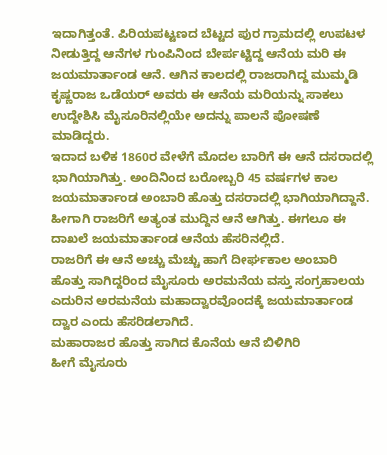ಇದಾಗಿತ್ತಂತೆ. ಪಿರಿಯಪಟ್ಟಣದ ಬೆಟ್ಟದ ಪುರ ಗ್ರಾಮದಲ್ಲಿ ಉಪಟಳ ನೀಡುತ್ತಿದ್ದ ಆನೆಗಳ ಗುಂಪಿನಿಂದ ಬೇರ್ಪಟ್ಟಿದ್ದ ಆನೆಯ ಮರಿ ಈ ಜಯಮಾರ್ತಾಂಡ ಆನೆ. ಆಗಿನ ಕಾಲದಲ್ಲಿ ರಾಜರಾಗಿದ್ದ ಮುಮ್ಮಡಿ ಕೃಷ್ಣರಾಜ ಒಡೆಯರ್ ಅವರು ಈ ಆನೆಯ ಮರಿಯನ್ನು ಸಾಕಲು ಉದ್ದೇಶಿಸಿ ಮೈಸೂರಿನಲ್ಲಿಯೇ ಅದನ್ನು ಪಾಲನೆ ಪೋಷಣೆ ಮಾಡಿದ್ದರು.
ಇದಾದ ಬಳಿಕ 1860ರ ವೇಳೆಗೆ ಮೊದಲ ಬಾರಿಗೆ ಈ ಆನೆ ದಸರಾದಲ್ಲಿ ಭಾಗಿಯಾಗಿತ್ತು. ಅಂದಿನಿಂದ ಬರೋಬ್ಬರಿ 45 ವರ್ಷಗಳ ಕಾಲ ಜಯಮಾರ್ತಾಂಡ ಅಂಬಾರಿ ಹೊತ್ತು ದಸರಾದಲ್ಲಿ ಭಾಗಿಯಾಗಿದ್ದಾನೆ. ಹೀಗಾಗಿ ರಾಜರಿಗೆ ಅತ್ಯಂತ ಮುದ್ದಿನ ಆನೆ ಆಗಿತ್ತು. ಈಗಲೂ ಈ ದಾಖಲೆ ಜಯಮಾರ್ತಾಂಡ ಆನೆಯ ಹೆಸರಿನಲ್ಲಿದೆ.
ರಾಜರಿಗೆ ಈ ಆನೆ ಅಚ್ಚು ಮೆಚ್ಚು ಹಾಗೆ ದೀರ್ಘಕಾಲ ಅಂಬಾರಿ ಹೊತ್ತು ಸಾಗಿದ್ದರಿಂದ ಮೈಸೂರು ಅರಮನೆಯ ವಸ್ತು ಸಂಗ್ರಹಾಲಯ ಎದುರಿನ ಅರಮನೆಯ ಮಹಾದ್ವಾರವೊಂದಕ್ಕೆ ಜಯಮಾರ್ತಾಂಡ ದ್ವಾರ ಎಂದು ಹೆಸರಿಡಲಾಗಿದೆ.
ಮಹಾರಾಜರ ಹೊತ್ತು ಸಾಗಿದ ಕೊನೆಯ ಆನೆ ಬಿಳಿಗಿರಿ
ಹೀಗೆ ಮೈಸೂರು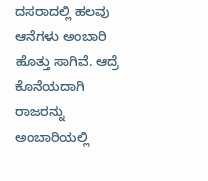ದಸರಾದಲ್ಲಿ ಹಲವು ಆನೆಗಳು ಅಂಬಾರಿ ಹೊತ್ತು ಸಾಗಿವೆ. ಆದ್ರೆ ಕೊನೆಯದಾಗಿ ರಾಜರನ್ನು ಅಂಬಾರಿಯಲ್ಲಿ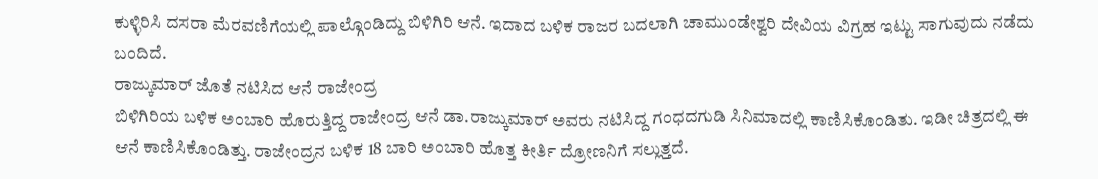ಕುಳ್ಳಿರಿಸಿ ದಸರಾ ಮೆರವಣಿಗೆಯಲ್ಲಿ ಪಾಲ್ಗೊಂಡಿದ್ದು ಬಿಳಿಗಿರಿ ಆನೆ. ಇದಾದ ಬಳಿಕ ರಾಜರ ಬದಲಾಗಿ ಚಾಮುಂಡೇಶ್ವರಿ ದೇವಿಯ ವಿಗ್ರಹ ಇಟ್ಟು ಸಾಗುವುದು ನಡೆದು ಬಂದಿದೆ.
ರಾಜ್ಕುಮಾರ್ ಜೊತೆ ನಟಿಸಿದ ಆನೆ ರಾಜೇಂದ್ರ
ಬಿಳಿಗಿರಿಯ ಬಳಿಕ ಅಂಬಾರಿ ಹೊರುತ್ತಿದ್ದ ರಾಜೇಂದ್ರ ಆನೆ ಡಾ.ರಾಜ್ಕುಮಾರ್ ಅವರು ನಟಿಸಿದ್ದ ಗಂಧದಗುಡಿ ಸಿನಿಮಾದಲ್ಲಿ ಕಾಣಿಸಿಕೊಂಡಿತು. ಇಡೀ ಚಿತ್ರದಲ್ಲಿ ಈ ಆನೆ ಕಾಣಿಸಿಕೊಂಡಿತ್ತು. ರಾಜೇಂದ್ರನ ಬಳಿಕ 18 ಬಾರಿ ಅಂಬಾರಿ ಹೊತ್ತ ಕೀರ್ತಿ ದ್ರೋಣನಿಗೆ ಸಲ್ಲುತ್ತದೆ.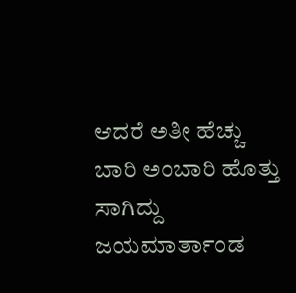ಆದರೆ ಅತೀ ಹೆಚ್ಚು ಬಾರಿ ಅಂಬಾರಿ ಹೊತ್ತು ಸಾಗಿದ್ದು ಜಯಮಾರ್ತಾಂಡ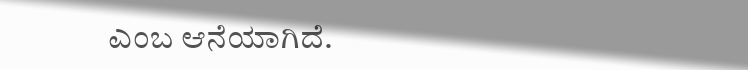ಎಂಬ ಆನೆಯಾಗಿದೆ.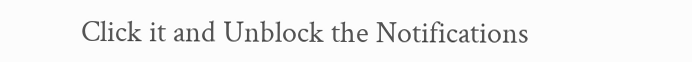Click it and Unblock the Notifications